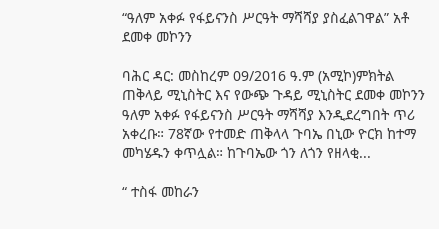“ዓለም አቀፉ የፋይናንስ ሥርዓት ማሻሻያ ያስፈልገዋል” አቶ ደመቀ መኮንን

ባሕር ዳር: መስከረም 09/2016 ዓ.ም (አሚኮ)ምክትል ጠቅላይ ሚኒስትር እና የውጭ ጉዳይ ሚኒስትር ደመቀ መኮንን ዓለም አቀፉ የፋይናንስ ሥርዓት ማሻሻያ እንዲደረግበት ጥሪ አቀረቡ። 78ኛው የተመድ ጠቅላላ ጉባኤ በኒው ዮርክ ከተማ መካሄዱን ቀጥሏል። ከጉባኤው ጎን ለጎን የዘላቂ...

“ ተስፋ መከራን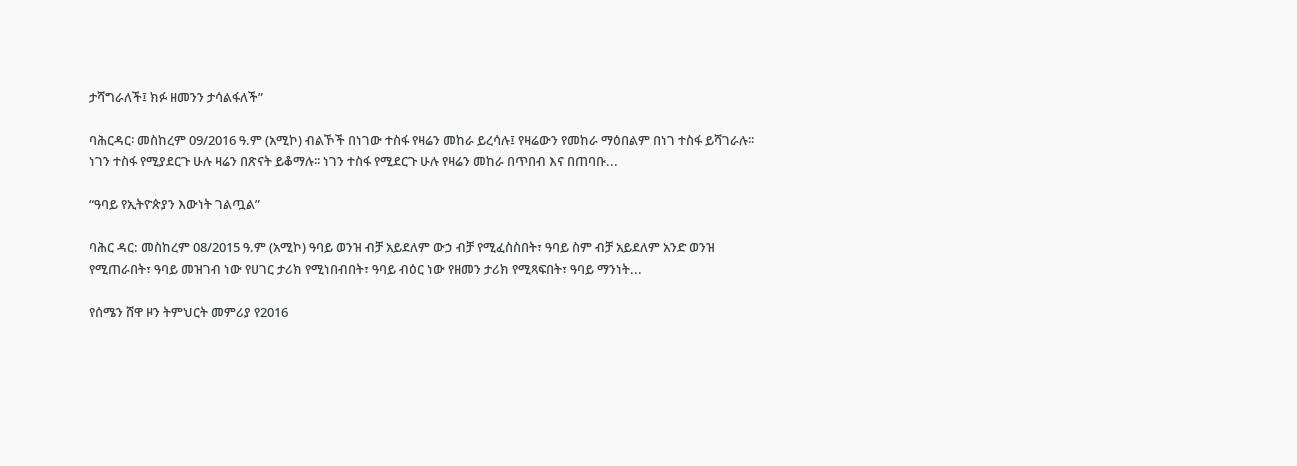ታሻግራለች፤ ክፉ ዘመንን ታሳልፋለች”

ባሕርዳር፡ መስከረም 09/2016 ዓ.ም (አሚኮ) ብልኾች በነገው ተስፋ የዛሬን መከራ ይረሳሉ፤ የዛሬውን የመከራ ማዕበልም በነገ ተስፋ ይሻገራሉ፡፡ ነገን ተስፋ የሚያደርጉ ሁሉ ዛሬን በጽናት ይቆማሉ፡፡ ነገን ተስፋ የሚደርጉ ሁሉ የዛሬን መከራ በጥበብ እና በጠባቡ...

“ዓባይ የኢትዮጵያን እውነት ገልጧል”

ባሕር ዳር: መስከረም 08/2015 ዓ.ም (አሚኮ) ዓባይ ወንዝ ብቻ አይደለም ውኃ ብቻ የሚፈስስበት፣ ዓባይ ስም ብቻ አይደለም አንድ ወንዝ የሚጠራበት፣ ዓባይ መዝገብ ነው የሀገር ታሪክ የሚነበብበት፣ ዓባይ ብዕር ነው የዘመን ታሪክ የሚጻፍበት፣ ዓባይ ማንነት...

የሰሜን ሸዋ ዞን ትምህርት መምሪያ የ2016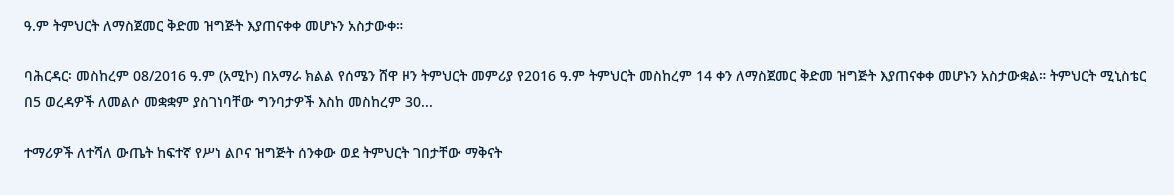ዓ.ም ትምህርት ለማስጀመር ቅድመ ዝግጅት እያጠናቀቀ መሆኑን አስታውቀ።

ባሕርዳር፡ መስከረም 08/2016 ዓ.ም (አሚኮ) በአማራ ክልል የሰሜን ሸዋ ዞን ትምህርት መምሪያ የ2016 ዓ.ም ትምህርት መስከረም 14 ቀን ለማስጀመር ቅድመ ዝግጅት እያጠናቀቀ መሆኑን አስታውቋል። ትምህርት ሚኒስቴር በ5 ወረዳዎች ለመልሶ መቋቋም ያስገነባቸው ግንባታዎች እስከ መስከረም 30...

ተማሪዎች ለተሻለ ውጤት ከፍተኛ የሥነ ልቦና ዝግጅት ሰንቀው ወደ ትምህርት ገበታቸው ማቅናት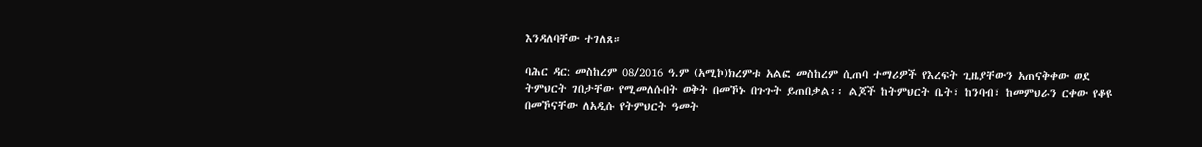እንዳለባቸው ተገለጸ።

ባሕር ዳር: መስከረም 08/2016 ዓ.ም (አሚኮ)ክረምቱ አልፎ መስከረም ሲጠባ ተማሪዎች የእረፍት ጊዜያቸውን አጠናቅቀው ወደ ትምህርት ገበታቸው የሚመለሱበት ወቅት በመኾኑ በጉጉት ይጠበቃል፡፡ ልጆች ከትምህርት ቤት፣ ከንባብ፣ ከመምህራን ርቀው የቆዩ በመኾናቸው ለአዲሱ የትምህርት ዓመት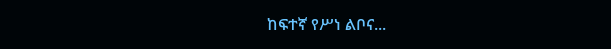ከፍተኛ የሥነ ልቦና...